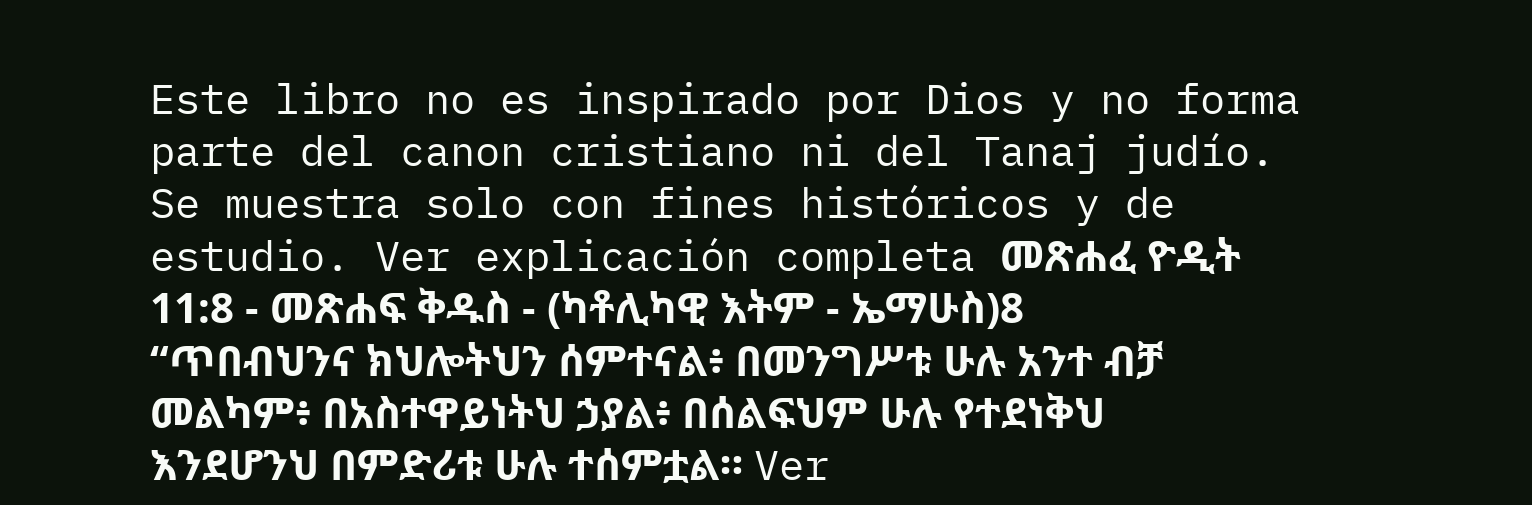Este libro no es inspirado por Dios y no forma parte del canon cristiano ni del Tanaj judío. Se muestra solo con fines históricos y de estudio. Ver explicación completa መጽሐፈ ዮዲት 11:8 - መጽሐፍ ቅዱስ - (ካቶሊካዊ እትም - ኤማሁስ)8 “ጥበብህንና ክህሎትህን ሰምተናል፥ በመንግሥቱ ሁሉ አንተ ብቻ መልካም፥ በአስተዋይነትህ ኃያል፥ በሰልፍህም ሁሉ የተደነቅህ እንደሆንህ በምድሪቱ ሁሉ ተሰምቷል። Ver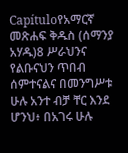Capítuloየአማርኛ መጽሐፍ ቅዱስ (ሰማንያ አሃዱ)8 ሥራህንና የልቡናህን ጥበብ ሰምተናልና በመንግሥቱ ሁሉ አንተ ብቻ ቸር እንደ ሆንህ፥ በአገሩ ሁሉ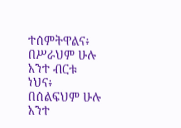ተሰምትዋልና፥ በሥራህም ሁሉ አንተ ብርቱ ነህና፥ በሰልፍህም ሁሉ አንተ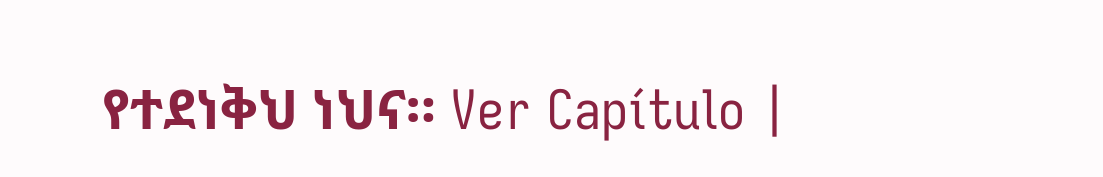የተደነቅህ ነህና። Ver Capítulo |